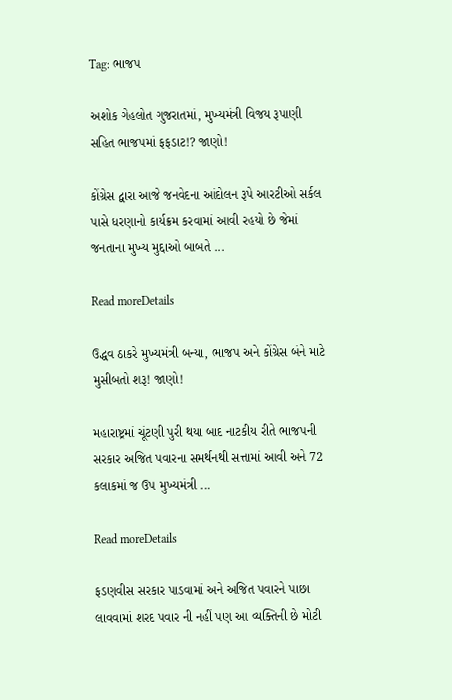Tag: ભાજપ

અશોક ગેહલોત ગુજરાતમાં, મુખ્યમંત્રી વિજય રૂપાણી સહિત ભાજપમાં ફફડાટ!? જાણો!

કોંગ્રેસ દ્વારા આજે જનવેદના આંદોલન રૂપે આરટીઓ સર્કલ પાસે ધરણાનો કાર્યક્રમ કરવામાં આવી રહયો છે જેમાં જનતાના મુખ્ય મુદ્દાઓ બાબતે ...

Read moreDetails

ઉદ્ધવ ઠાકરે મુખ્યમંત્રી બન્યા, ભાજપ અને કોંગ્રેસ બંને માટે મુસીબતો શરૂ! જાણો!

મહારાષ્ટ્રમાં ચૂંટણી પુરી થયા બાદ નાટકીય રીતે ભાજપની સરકાર અજિત પવારના સમર્થનથી સત્તામાં આવી અને 72 કલાકમાં જ ઉપ મુખ્યમંત્રી ...

Read moreDetails

ફડણવીસ સરકાર પાડવામાં અને અજિત પવારને પાછા લાવવામાં શરદ પવાર ની નહીં પણ આ વ્યક્તિની છે મોટી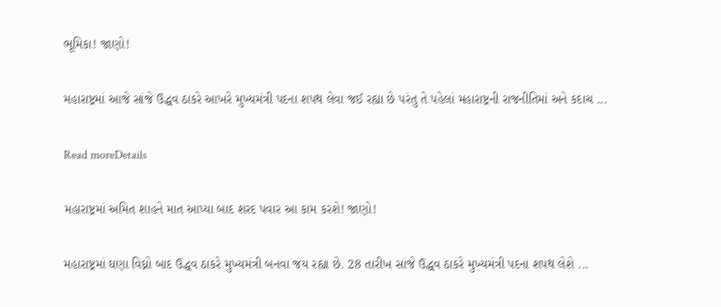ભૂમિકા! જાણો!

મહારાષ્ટ્રમાં આજે સાંજે ઉદ્ધવ ઠાકરે આખરે મુખ્યમંત્રી પદના શપથ લેવા જઈ રહ્યા છે પરંતુ તે પહેલાં મહારાષ્ટ્રની રાજનીતિમાં અને કદાચ ...

Read moreDetails

મહારાષ્ટ્રમાં અમિત શાહને માત આપ્યા બાદ શરદ પવાર આ કામ કરશે! જાણો!

મહારાષ્ટ્રમાં ઘણા વિઘ્નો બાદ ઉદ્ધવ ઠાકરે મુખ્યમંત્રી બનવા જય રહ્યા છે. 28 તારીખ સાંજે ઉદ્ધવ ઠાકરે મુખ્યમંત્રી પદના શપથ લેશે ...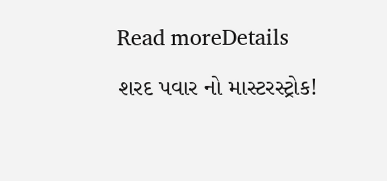Read moreDetails

શરદ પવાર નો માસ્ટરસ્ટ્રોક!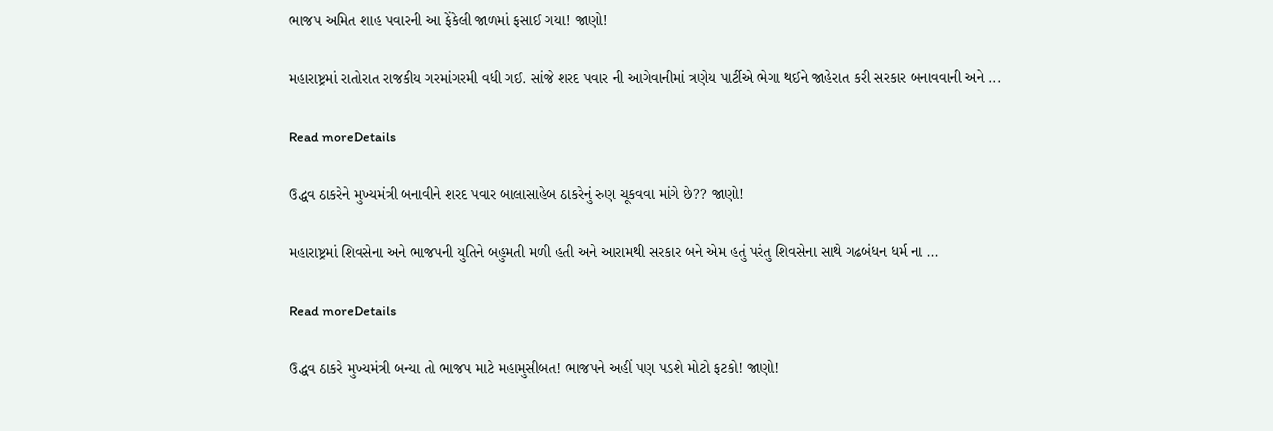ભાજપ અમિત શાહ પવારની આ ફેંકેલી જાળમાં ફસાઈ ગયા! જાણો!

મહારાષ્ટ્રમાં રાતોરાત રાજકીય ગરમાંગરમી વધી ગઈ. સાંજે શરદ પવાર ની આગેવાનીમાં ત્રણેય પાર્ટીએ ભેગા થઈને જાહેરાત કરી સરકાર બનાવવાની અને ...

Read moreDetails

ઉદ્ધવ ઠાકરેને મુખ્યમંત્રી બનાવીને શરદ પવાર બાલાસાહેબ ઠાકરેનું રુણ ચૂકવવા માંગે છે?? જાણો!

મહારાષ્ટ્રમાં શિવસેના અને ભાજપની યુતિને બહુમતી મળી હતી અને આરામથી સરકાર બને એમ હતું પરંતુ શિવસેના સાથે ગઢબંધન ધર્મ ના ...

Read moreDetails

ઉદ્ધવ ઠાકરે મુખ્યમંત્રી બન્યા તો ભાજપ માટે મહામુસીબત! ભાજપને અહીં પણ પડશે મોટો ફટકો! જાણો!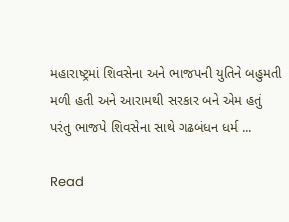મહારાષ્ટ્રમાં શિવસેના અને ભાજપની યુતિને બહુમતી મળી હતી અને આરામથી સરકાર બને એમ હતું પરંતુ ભાજપે શિવસેના સાથે ગઢબંધન ધર્મ ...

Read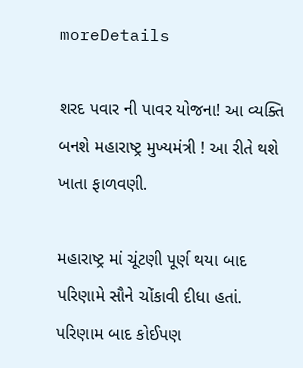moreDetails

શરદ પવાર ની પાવર યોજના! આ વ્યક્તિ બનશે મહારાષ્ટ્ર મુખ્યમંત્રી ! આ રીતે થશે ખાતા ફાળવણી.

મહારાષ્ટ્ર માં ચૂંટણી પૂર્ણ થયા બાદ પરિણામે સૌને ચોંકાવી દીધા હતાં. પરિણામ બાદ કોઈપણ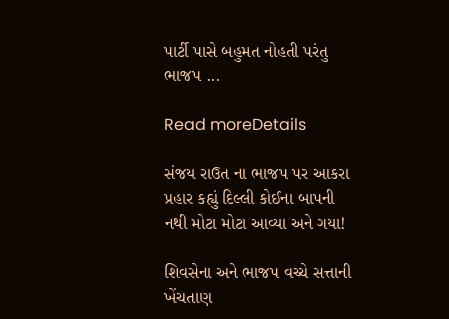પાર્ટી પાસે બહુમત નોહતી પરંતુ ભાજપ ...

Read moreDetails

સંજય રાઉત ના ભાજપ પર આકરા પ્રહાર કહ્યું દિલ્લી કોઈના બાપની નથી મોટા મોટા આવ્યા અને ગયા!

શિવસેના અને ભાજપ વચ્ચે સત્તાની ખેંચતાણ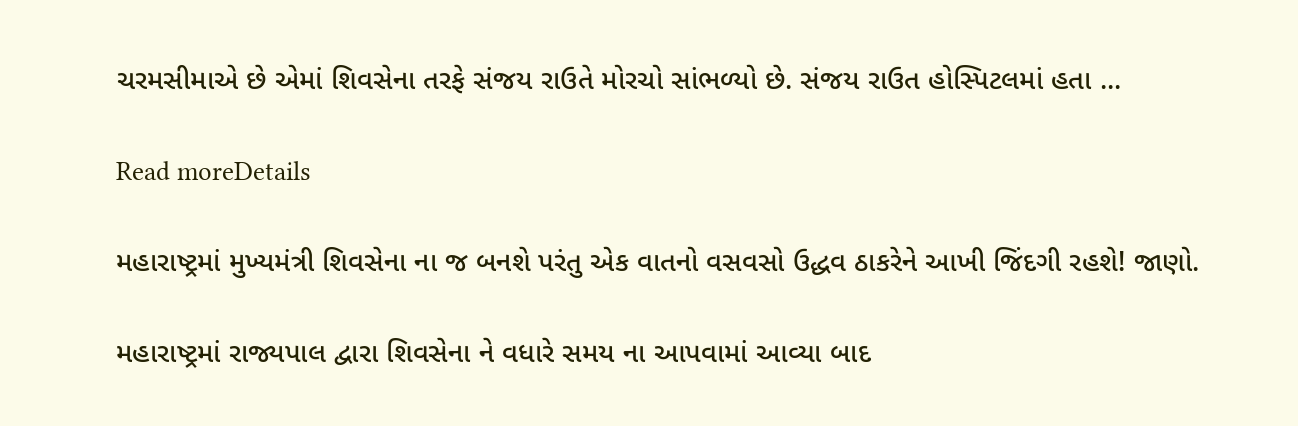ચરમસીમાએ છે એમાં શિવસેના તરફે સંજય રાઉતે મોરચો સાંભળ્યો છે. સંજય રાઉત હોસ્પિટલમાં હતા ...

Read moreDetails

મહારાષ્ટ્રમાં મુખ્યમંત્રી શિવસેના ના જ બનશે પરંતુ એક વાતનો વસવસો ઉદ્ધવ ઠાકરેને આખી જિંદગી રહશે! જાણો.

મહારાષ્ટ્રમાં રાજ્યપાલ દ્વારા શિવસેના ને વધારે સમય ના આપવામાં આવ્યા બાદ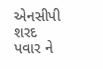એનસીપી શરદ પવાર ને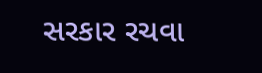સરકાર રચવા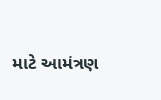માટે આમંત્રણ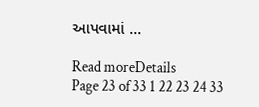આપવામાં ...

Read moreDetails
Page 23 of 33 1 22 23 24 33